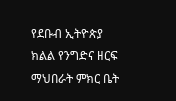የደቡብ ኢትዮጵያ ክልል የንግድና ዘርፍ ማህበራት ምክር ቤት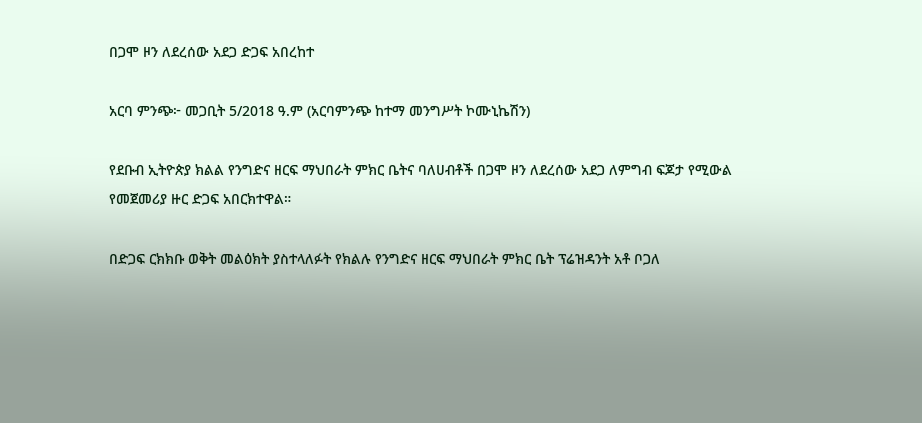በጋሞ ዞን ለደረሰው አደጋ ድጋፍ አበረከተ

አርባ ምንጭ፦ መጋቢት 5/2018 ዓ.ም (አርባምንጭ ከተማ መንግሥት ኮሙኒኬሽን)

የደቡብ ኢትዮጵያ ክልል የንግድና ዘርፍ ማህበራት ምክር ቤትና ባለሀብቶች በጋሞ ዞን ለደረሰው አደጋ ለምግብ ፍጆታ የሚውል የመጀመሪያ ዙር ድጋፍ አበርክተዋል።

በድጋፍ ርክክቡ ወቅት መልዕክት ያስተላለፉት የክልሉ የንግድና ዘርፍ ማህበራት ምክር ቤት ፕሬዝዳንት አቶ ቦጋለ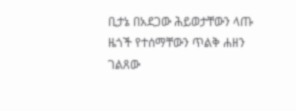ቢታኔ በአደጋው ሕይወታቸውን ላጡ ዜጎች የተሰማቸውን ጥልቅ ሐዘን ገልጸው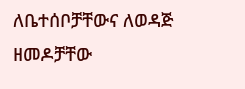ለቤተሰቦቻቸውና ለወዳጅ ዘመዶቻቸው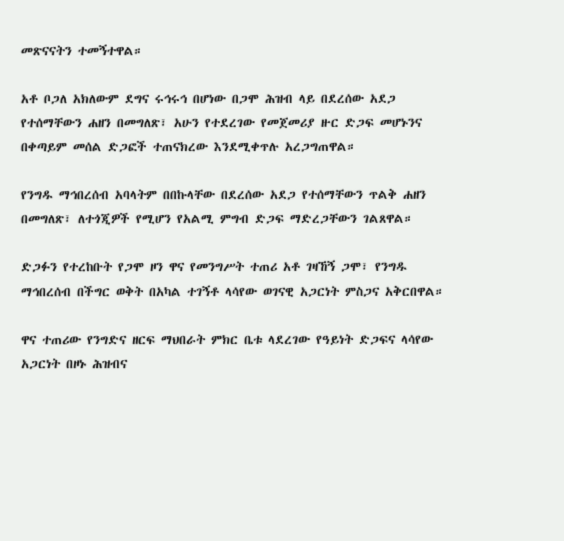መጽናናትን ተመኝተዋል።

አቶ ቦጋለ አክለውም ደግና ሩኅሩኅ በሆነው በጋሞ ሕዝብ ላይ በደረሰው አደጋ የተሰማቸውን ሐዘን በመግለጽ፣ አሁን የተደረገው የመጀመሪያ ዙር ድጋፍ መሆኑንና በቀጣይም መሰል ድጋፎች ተጠናክረው እንደሚቀጥሉ አረጋግጠዋል።

የንግዱ ማኅበረሰብ አባላትም በበኩላቸው በደረሰው አደጋ የተሰማቸውን ጥልቅ ሐዘን በመግለጽ፣ ለተጎጂዎች የሚሆን የአልሚ ምግብ ድጋፍ ማድረጋቸውን ገልጸዋል።

ድጋፉን የተረከቡት የጋሞ ዞን ዋና የመንግሥት ተጠሪ አቶ ገዛኸኝ ጋሞ፣ የንግዱ ማኅበረሰብ በችግር ወቅት በአካል ተገኝቶ ላሳየው ወገናዊ አጋርነት ምስጋና አቅርበዋል።

ዋና ተጠሪው የንግድና ዘርፍ ማህበራት ምክር ቤቱ ላደረገው የዓይነት ድጋፍና ላሳየው አጋርነት በዞኑ ሕዝብና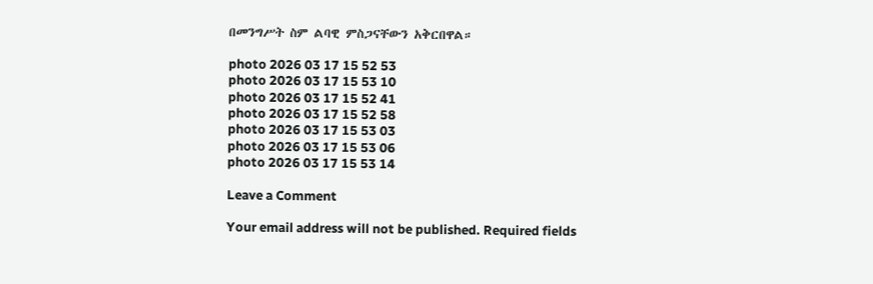በመንግሥት ስም ልባዊ ምስጋናቸውን አቅርበዋል።

photo 2026 03 17 15 52 53
photo 2026 03 17 15 53 10
photo 2026 03 17 15 52 41
photo 2026 03 17 15 52 58
photo 2026 03 17 15 53 03
photo 2026 03 17 15 53 06
photo 2026 03 17 15 53 14

Leave a Comment

Your email address will not be published. Required fields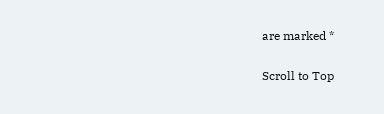are marked *

Scroll to Top